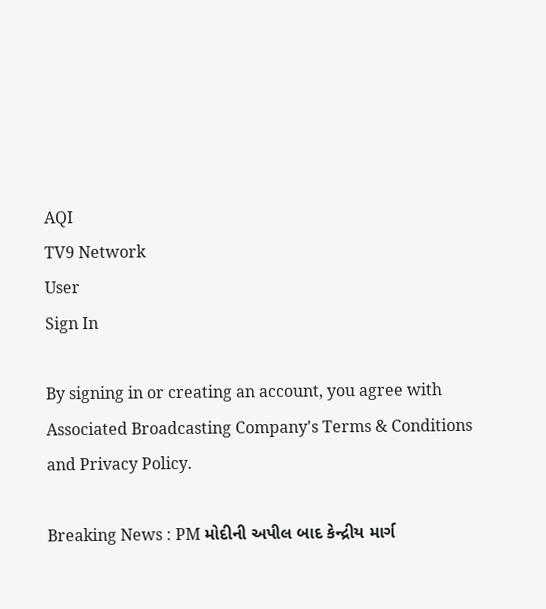AQI
TV9 Network
User
Sign In

By signing in or creating an account, you agree with Associated Broadcasting Company's Terms & Conditions and Privacy Policy.

Breaking News : PM મોદીની અપીલ બાદ કેન્દ્રીય માર્ગ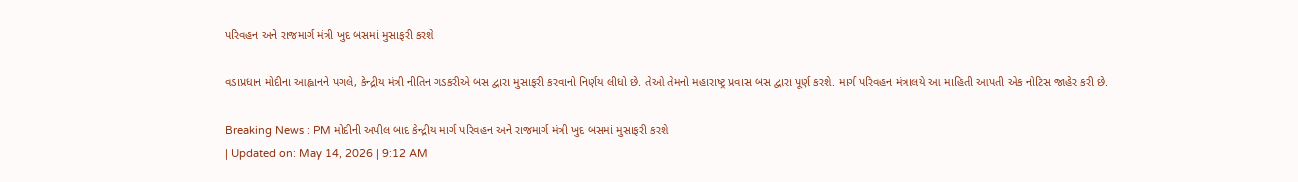પરિવહન અને રાજમાર્ગ મંત્રી ખુદ બસમાં મુસાફરી કરશે

વડાપ્રધાન મોદીના આહ્વાનને પગલે, કેન્દ્રીય મંત્રી નીતિન ગડકરીએ બસ દ્વારા મુસાફરી કરવાનો નિર્ણય લીધો છે. તેઓ તેમનો મહારાષ્ટ્ર પ્રવાસ બસ દ્વારા પૂર્ણ કરશે. માર્ગ પરિવહન મંત્રાલયે આ માહિતી આપતી એક નોટિસ જાહેર કરી છે.

Breaking News : PM મોદીની અપીલ બાદ કેન્દ્રીય માર્ગ પરિવહન અને રાજમાર્ગ મંત્રી ખુદ બસમાં મુસાફરી કરશે
| Updated on: May 14, 2026 | 9:12 AM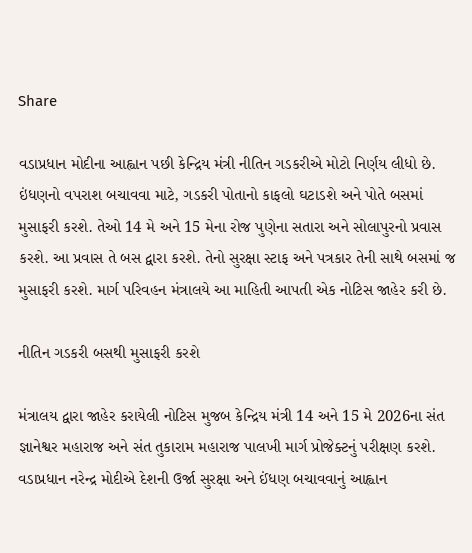Share

વડાપ્રધાન મોદીના આહ્વાન પછી કેન્દ્રિય મંત્રી નીતિન ગડકરીએ મોટો નિર્ણય લીધો છે. ઇંધણનો વપરાશ બચાવવા માટે, ગડકરી પોતાનો કાફલો ઘટાડશે અને પોતે બસમાં મુસાફરી કરશે. તેઓ 14 મે અને 15 મેના રોજ પુણેના સતારા અને સોલાપુરનો પ્રવાસ કરશે. આ પ્રવાસ તે બસ દ્વારા કરશે. તેનો સુરક્ષા સ્ટાફ અને પત્રકાર તેની સાથે બસમાં જ મુસાફરી કરશે. માર્ગ પરિવહન મંત્રાલયે આ માહિતી આપતી એક નોટિસ જાહેર કરી છે.

નીતિન ગડકરી બસથી મુસાફરી કરશે

મંત્રાલય દ્વારા જાહેર કરાયેલી નોટિસ મુજબ કેન્દ્રિય મંત્રી 14 અને 15 મે 2026ના સંત જ્ઞાનેશ્વર મહારાજ અને સંત તુકારામ મહારાજ પાલખી માર્ગ પ્રોજેક્ટનું પરીક્ષણ કરશે. વડાપ્રધાન નરેન્દ્ર મોદીએ દેશની ઉર્જા સુરક્ષા અને ઈંધણ બચાવવાનું આહ્વાન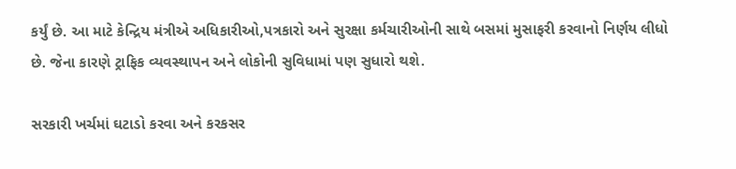કર્યું છે. આ માટે કેન્દ્રિય મંત્રીએ અધિકારીઓ,પત્રકારો અને સુરક્ષા કર્મચારીઓની સાથે બસમાં મુસાફરી કરવાનો નિર્ણય લીધો છે. જેના કારણે ટ્રાફિક વ્યવસ્થાપન અને લોકોની સુવિધામાં પણ સુધારો થશે.

સરકારી ખર્ચમાં ઘટાડો કરવા અને કરકસર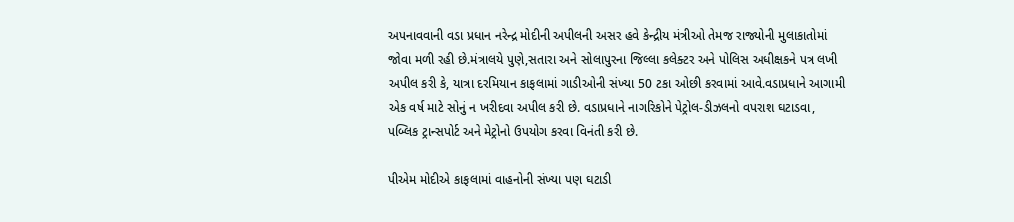અપનાવવાની વડા પ્રધાન નરેન્દ્ર મોદીની અપીલની અસર હવે કેન્દ્રીય મંત્રીઓ તેમજ રાજ્યોની મુલાકાતોમાં જોવા મળી રહી છે.મંત્રાલયે પુણે,સતારા અને સોલાપુરના જિલ્લા કલેક્ટર અને પોલિસ અધીક્ષકને પત્ર લખી અપીલ કરી કે, યાત્રા દરમિયાન કાફલામાં ગાડીઓની સંખ્યા 50 ટકા ઓછી કરવામાં આવે.વડાપ્રધાને આગામી એક વર્ષ માટે સોનું ન ખરીદવા અપીલ કરી છે. વડાપ્રધાને નાગરિકોને પેટ્રોલ-ડીઝલનો વપરાશ ઘટાડવા, પબ્લિક ટ્રાન્સપોર્ટ અને મેટ્રોનો ઉપયોગ કરવા વિનંતી કરી છે.

પીએમ મોદીએ કાફલામાં વાહનોની સંખ્યા પણ ઘટાડી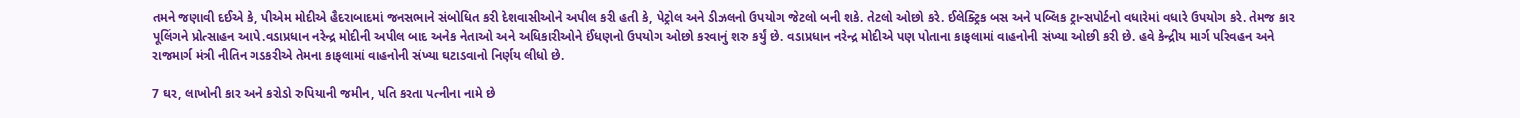તમને જણાવી દઈએ કે, પીએમ મોદીએ હૈદરાબાદમાં જનસભાને સંબોધિત કરી દેશવાસીઓને અપીલ કરી હતી કે, પેટ્રોલ અને ડીઝલનો ઉપયોગ જેટલો બની શકે. તેટલો ઓછો કરે. ઈલેક્ટ્રિક બસ અને પબ્લિક ટ્રાન્સપોર્ટનો વધારેમાં વધારે ઉપયોગ કરે. તેમજ કાર પૂલિંગને પ્રોત્સાહન આપે.વડાપ્રધાન નરેન્દ્ર મોદીની અપીલ બાદ અનેક નેતાઓ અને અધિકારીઓને ઈંધણનો ઉપયોગ ઓછો કરવાનું શરુ કર્યું છે. વડાપ્રધાન નરેન્દ્ર મોદીએ પણ પોતાના કાફલામાં વાહનોની સંખ્યા ઓછી કરી છે. હવે કેન્દ્રીય માર્ગ પરિવહન અને રાજમાર્ગ મંત્રી નીતિન ગડકરીએ તેમના કાફલામાં વાહનોની સંખ્યા ઘટાડવાનો નિર્ણય લીધો છે.

7 ઘર, લાખોની કાર અને કરોડો રુપિયાની જમીન, પતિ કરતા પત્નીના નામે છે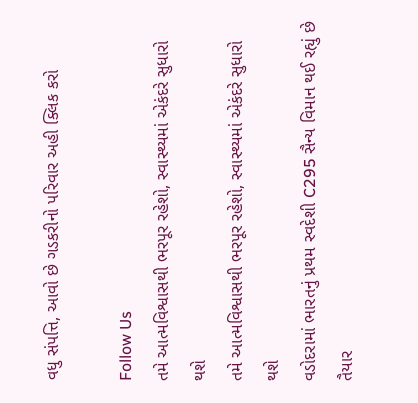વધુ સંપત્તિ, આવો છે ગડકરીનો પરિવાર અહી ક્લિક કરો

Follow Us
તમે આત્મવિશ્વાસથી ભરપૂર રહેશો, સ્વાસ્થ્યમાં એકંદરે સુધારો થશે
તમે આત્મવિશ્વાસથી ભરપૂર રહેશો, સ્વાસ્થ્યમાં એકંદરે સુધારો થશે
વડોદરામાં ભારતનું પ્રથમ સ્વદેશી C295 સૈન્ય વિમાન થઈ રહ્યું છે તૈયાર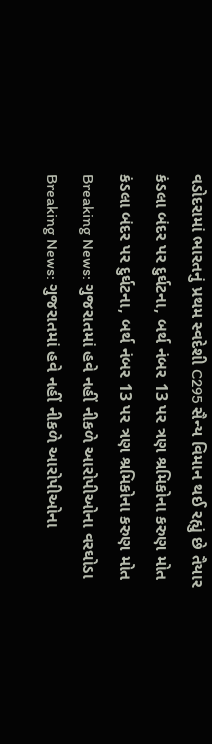વડોદરામાં ભારતનું પ્રથમ સ્વદેશી C295 સૈન્ય વિમાન થઈ રહ્યું છે તૈયાર
કંડલા બંદર પર દુર્ઘટના, બર્થ નંબર 13 પર ત્રણ શ્રમિકોના કરુણ મોત
કંડલા બંદર પર દુર્ઘટના, બર્થ નંબર 13 પર ત્રણ શ્રમિકોના કરુણ મોત
Breaking News: ગુજરાતમાં હવે નહીં નીકળે આરોપીઓના વરઘોડા
Breaking News: ગુજરાતમાં હવે નહીં નીકળે આરોપીઓના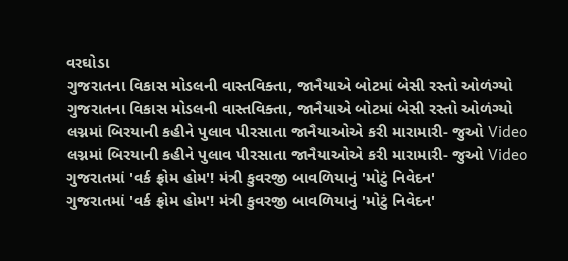વરઘોડા
ગુજરાતના વિકાસ મોડલની વાસ્તવિક્તા, જાનૈયાએ બોટમાં બેસી રસ્તો ઓળંગ્યો
ગુજરાતના વિકાસ મોડલની વાસ્તવિક્તા, જાનૈયાએ બોટમાં બેસી રસ્તો ઓળંગ્યો
લગ્નમાં બિરયાની કહીને પુલાવ પીરસાતા જાનૈયાઓએ કરી મારામારી- જુઓ Video
લગ્નમાં બિરયાની કહીને પુલાવ પીરસાતા જાનૈયાઓએ કરી મારામારી- જુઓ Video
ગુજરાતમાં 'વર્ક ફ્રોમ હોમ'! મંત્રી કુવરજી બાવળિયાનું 'મોટું નિવેદન'
ગુજરાતમાં 'વર્ક ફ્રોમ હોમ'! મંત્રી કુવરજી બાવળિયાનું 'મોટું નિવેદન'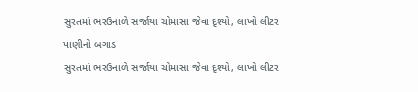સુરતમાં ભરઉનાળે સર્જાયા ચોમાસા જેવા દૃશ્યો, લાખો લીટર પાણીનો બગાડ
સુરતમાં ભરઉનાળે સર્જાયા ચોમાસા જેવા દૃશ્યો, લાખો લીટર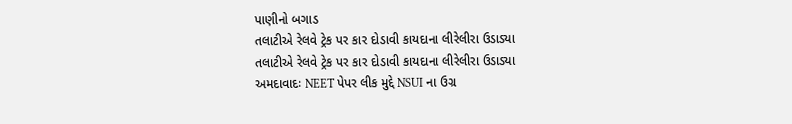પાણીનો બગાડ
તલાટીએ રેલવે ટ્રેક પર કાર દોડાવી કાયદાના લીરેલીરા ઉડાડ્યા
તલાટીએ રેલવે ટ્રેક પર કાર દોડાવી કાયદાના લીરેલીરા ઉડાડ્યા
અમદાવાદઃ NEET પેપર લીક મુદ્દે NSUI ના ઉગ્ર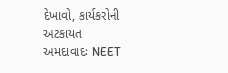દેખાવો, કાર્યકરોની અટકાયત
અમદાવાદઃ NEET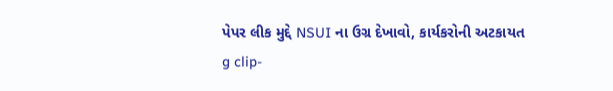પેપર લીક મુદ્દે NSUI ના ઉગ્ર દેખાવો, કાર્યકરોની અટકાયત
g clip-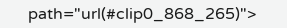path="url(#clip0_868_265)">